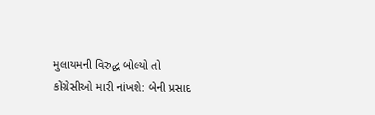મુલાયમની વિરુદ્ધ બોલ્યો તો કોંગ્રેસીઓ મારી નાંખશે: બેની પ્રસાદ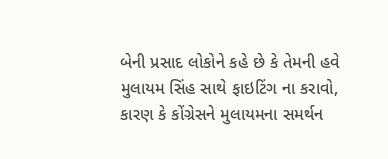બેની પ્રસાદ લોકોને કહે છે કે તેમની હવે મુલાયમ સિંહ સાથે ફાઇટિંગ ના કરાવો, કારણ કે કોંગ્રેસને મુલાયમના સમર્થન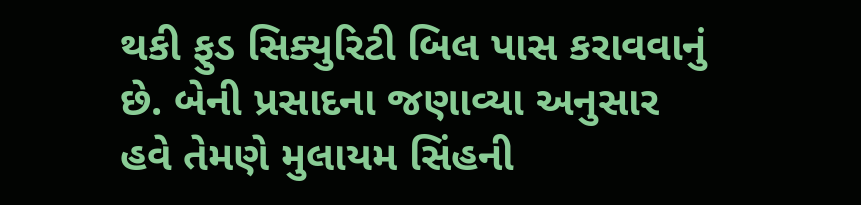થકી ફુડ સિક્યુરિટી બિલ પાસ કરાવવાનું છે. બેની પ્રસાદના જણાવ્યા અનુસાર હવે તેમણે મુલાયમ સિંહની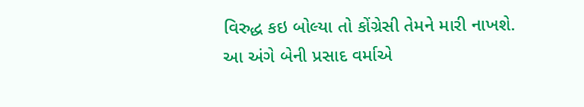વિરુદ્ધ કઇ બોલ્યા તો કોંગ્રેસી તેમને મારી નાખશે.
આ અંગે બેની પ્રસાદ વર્માએ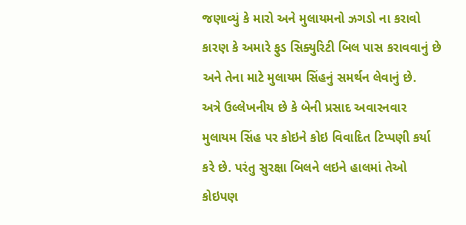જણાવ્યું કે મારો અને મુલાયમનો ઝગડો ના કરાવો કારણ કે અમારે ફુડ સિક્યુરિટી બિલ પાસ કરાવવાનું છે અને તેના માટે મુલાયમ સિંહનું સમર્થન લેવાનું છે.
અત્રે ઉલ્લેખનીય છે કે બેની પ્રસાદ અવારનવાર મુલાયમ સિંહ પર કોઇને કોઇ વિવાદિત ટિપ્પણી કર્યા કરે છે. પરંતુ સુરક્ષા બિલને લઇને હાલમાં તેઓ કોઇપણ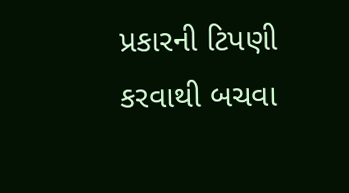પ્રકારની ટિપણી કરવાથી બચવા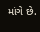માંગે છે.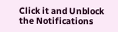Click it and Unblock the Notifications